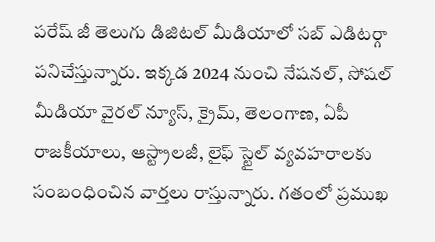పరేష్ జీ తెలుగు డిజిటల్ మీడియాలో సబ్ ఎడిటర్గా పనిచేస్తున్నారు. ఇక్కడ 2024 నుంచి నేషనల్, సోషల్ మీడియా వైరల్ న్యూస్, క్రైమ్, తెలంగాణ, ఏపీ రాజకీయాలు, ఆస్ట్రాలజీ, లైఫ్ స్టైల్ వ్యవహరాలకు సంబంధించిన వార్తలు రాస్తున్నారు. గతంలో ప్రముఖ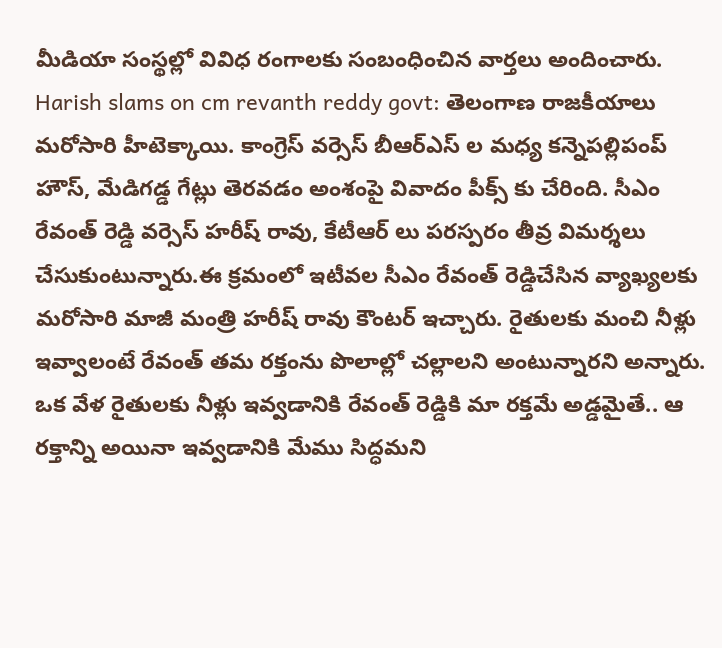మీడియా సంస్థల్లో వివిధ రంగాలకు సంబంధించిన వార్తలు అందించారు. Harish slams on cm revanth reddy govt: తెలంగాణ రాజకీయాలు మరోసారి హీటెక్కాయి. కాంగ్రెస్ వర్సెస్ బీఆర్ఎస్ ల మధ్య కన్నెపల్లిపంప్ హౌస్, మేడిగడ్డ గేట్లు తెరవడం అంశంపై వివాదం పీక్స్ కు చేరింది. సీఎం రేవంత్ రెడ్డి వర్సెస్ హరీష్ రావు, కేటీఆర్ లు పరస్పరం తీవ్ర విమర్శలు చేసుకుంటున్నారు.ఈ క్రమంలో ఇటీవల సీఎం రేవంత్ రెడ్డిచేసిన వ్యాఖ్యలకు మరోసారి మాజీ మంత్రి హరీష్ రావు కౌంటర్ ఇచ్చారు. రైతులకు మంచి నీళ్లు ఇవ్వాలంటే రేవంత్ తమ రక్తంను పొలాల్లో చల్లాలని అంటున్నారని అన్నారు. ఒక వేళ రైతులకు నీళ్లు ఇవ్వడానికి రేవంత్ రెడ్డికి మా రక్తమే అడ్డమైతే.. ఆ రక్తాన్ని అయినా ఇవ్వడానికి మేము సిద్ధమని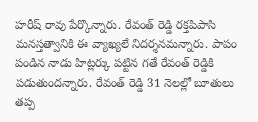హరీష్ రావు పేర్కొన్నారు. రేవంత్ రెడ్డి రక్తపిపాసి మనస్తత్వానికి ఈ వ్యాఖ్యలే నిదర్శనమన్నారు. పాపం పండిన నాడు హిట్లర్కు పట్టిన గతే రేవంత్ రెడ్డికి పడుతుందన్నారు. రేవంత్ రెడ్డి 31 నెలల్లో బూతులు తప్ప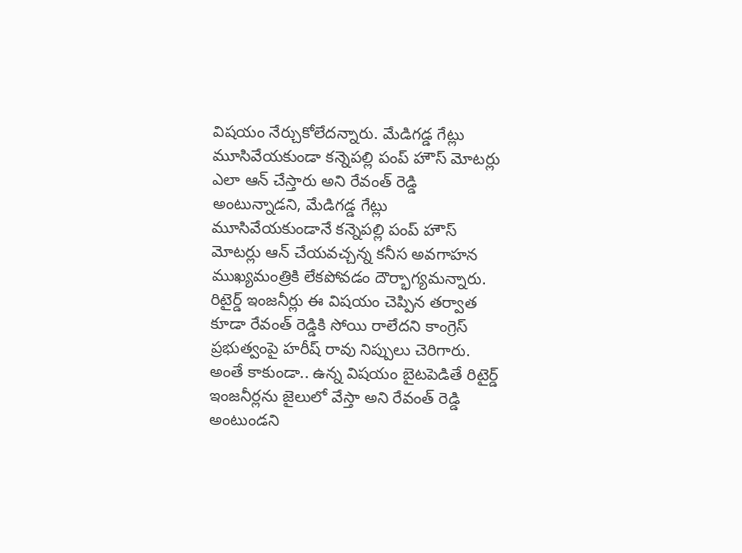విషయం నేర్చుకోలేదన్నారు. మేడిగడ్డ గేట్లు మూసివేయకుండా కన్నెపల్లి పంప్ హౌస్ మోటర్లు ఎలా ఆన్ చేస్తారు అని రేవంత్ రెడ్డి అంటున్నాడని, మేడిగడ్డ గేట్లు మూసివేయకుండానే కన్నెపల్లి పంప్ హౌస్ మోటర్లు ఆన్ చేయవచ్చన్న కనీస అవగాహన ముఖ్యమంత్రికి లేకపోవడం దౌర్భాగ్యమన్నారు. రిటైర్డ్ ఇంజనీర్లు ఈ విషయం చెప్పిన తర్వాత కూడా రేవంత్ రెడ్డికి సోయి రాలేదని కాంగ్రెస్ ప్రభుత్వంపై హరీష్ రావు నిప్పులు చెరిగారు. అంతే కాకుండా.. ఉన్న విషయం బైటపెడితే రిటైర్డ్ ఇంజనీర్లను జైలులో వేస్తా అని రేవంత్ రెడ్డి అంటుండని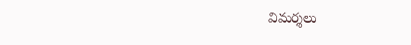విమర్శలు